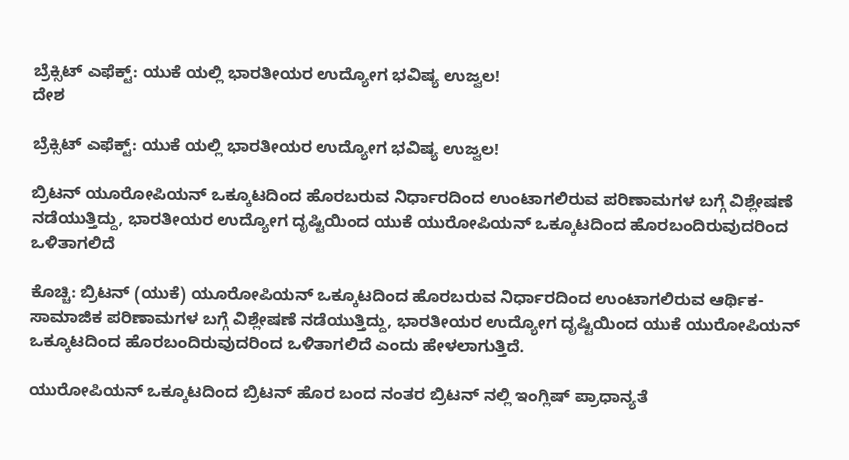ಬ್ರೆಕ್ಸಿಟ್ ಎಫೆಕ್ಟ್: ಯುಕೆ ಯಲ್ಲಿ ಭಾರತೀಯರ ಉದ್ಯೋಗ ಭವಿಷ್ಯ ಉಜ್ವಲ!
ದೇಶ

ಬ್ರೆಕ್ಸಿಟ್ ಎಫೆಕ್ಟ್: ಯುಕೆ ಯಲ್ಲಿ ಭಾರತೀಯರ ಉದ್ಯೋಗ ಭವಿಷ್ಯ ಉಜ್ವಲ!

ಬ್ರಿಟನ್ ಯೂರೋಪಿಯನ್ ಒಕ್ಕೂಟದಿಂದ ಹೊರಬರುವ ನಿರ್ಧಾರದಿಂದ ಉಂಟಾಗಲಿರುವ ಪರಿಣಾಮಗಳ ಬಗ್ಗೆ ವಿಶ್ಲೇಷಣೆ ನಡೆಯುತ್ತಿದ್ದು, ಭಾರತೀಯರ ಉದ್ಯೋಗ ದೃಷ್ಟಿಯಿಂದ ಯುಕೆ ಯುರೋಪಿಯನ್ ಒಕ್ಕೂಟದಿಂದ ಹೊರಬಂದಿರುವುದರಿಂದ ಒಳಿತಾಗಲಿದೆ

ಕೊಚ್ಚಿ: ಬ್ರಿಟನ್ (ಯುಕೆ) ಯೂರೋಪಿಯನ್ ಒಕ್ಕೂಟದಿಂದ ಹೊರಬರುವ ನಿರ್ಧಾರದಿಂದ ಉಂಟಾಗಲಿರುವ ಆರ್ಥಿಕ-ಸಾಮಾಜಿಕ ಪರಿಣಾಮಗಳ ಬಗ್ಗೆ ವಿಶ್ಲೇಷಣೆ ನಡೆಯುತ್ತಿದ್ದು, ಭಾರತೀಯರ ಉದ್ಯೋಗ ದೃಷ್ಟಿಯಿಂದ ಯುಕೆ ಯುರೋಪಿಯನ್ ಒಕ್ಕೂಟದಿಂದ ಹೊರಬಂದಿರುವುದರಿಂದ ಒಳಿತಾಗಲಿದೆ ಎಂದು ಹೇಳಲಾಗುತ್ತಿದೆ.

ಯುರೋಪಿಯನ್ ಒಕ್ಕೂಟದಿಂದ ಬ್ರಿಟನ್ ಹೊರ ಬಂದ ನಂತರ ಬ್ರಿಟನ್ ನಲ್ಲಿ ಇಂಗ್ಲಿಷ್ ಪ್ರಾಧಾನ್ಯತೆ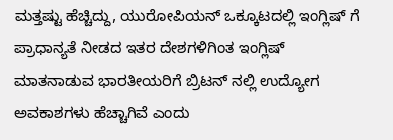ಮತ್ತಷ್ಟು ಹೆಚ್ಚಿದ್ದು, ಯುರೋಪಿಯನ್ ಒಕ್ಕೂಟದಲ್ಲಿ ಇಂಗ್ಲಿಷ್ ಗೆ ಪ್ರಾಧಾನ್ಯತೆ ನೀಡದ ಇತರ ದೇಶಗಳಿಗಿಂತ ಇಂಗ್ಲಿಷ್ ಮಾತನಾಡುವ ಭಾರತೀಯರಿಗೆ ಬ್ರಿಟನ್ ನಲ್ಲಿ ಉದ್ಯೋಗ ಅವಕಾಶಗಳು ಹೆಚ್ಚಾಗಿವೆ ಎಂದು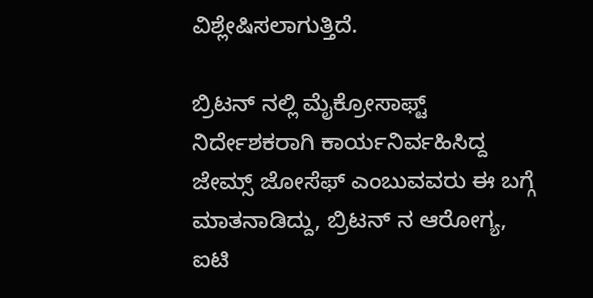ವಿಶ್ಲೇಷಿಸಲಾಗುತ್ತಿದೆ.

ಬ್ರಿಟನ್ ನಲ್ಲಿ ಮೈಕ್ರೋಸಾಫ್ಟ್ ನಿರ್ದೇಶಕರಾಗಿ ಕಾರ್ಯನಿರ್ವಹಿಸಿದ್ದ ಜೇಮ್ಸ್ ಜೋಸೆಫ್ ಎಂಬುವವರು ಈ ಬಗ್ಗೆ ಮಾತನಾಡಿದ್ದು, ಬ್ರಿಟನ್ ನ ಆರೋಗ್ಯ, ಐಟಿ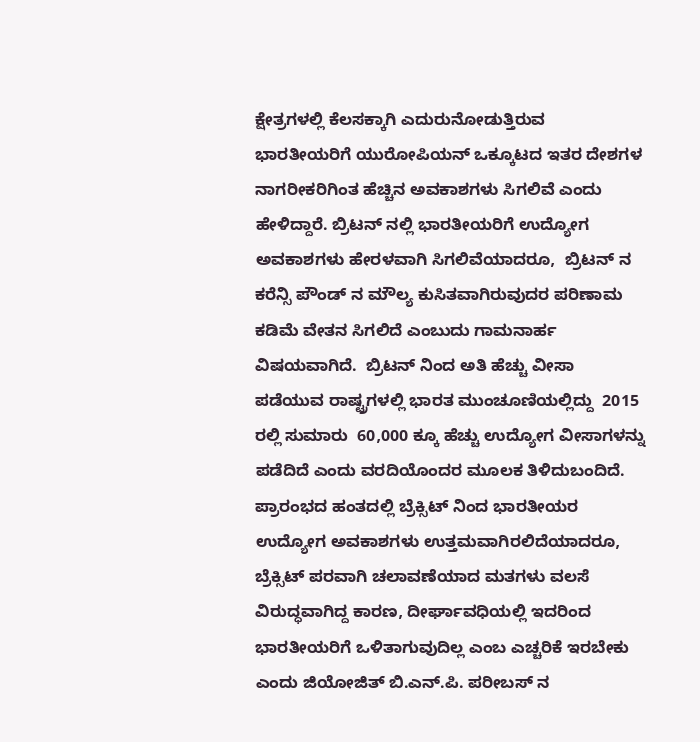ಕ್ಷೇತ್ರಗಳಲ್ಲಿ ಕೆಲಸಕ್ಕಾಗಿ ಎದುರುನೋಡುತ್ತಿರುವ ಭಾರತೀಯರಿಗೆ ಯುರೋಪಿಯನ್ ಒಕ್ಕೂಟದ ಇತರ ದೇಶಗಳ ನಾಗರೀಕರಿಗಿಂತ ಹೆಚ್ಚಿನ ಅವಕಾಶಗಳು ಸಿಗಲಿವೆ ಎಂದು ಹೇಳಿದ್ದಾರೆ. ಬ್ರಿಟನ್ ನಲ್ಲಿ ಭಾರತೀಯರಿಗೆ ಉದ್ಯೋಗ ಅವಕಾಶಗಳು ಹೇರಳವಾಗಿ ಸಿಗಲಿವೆಯಾದರೂ,  ಬ್ರಿಟನ್ ನ ಕರೆನ್ಸಿ ಪೌಂಡ್ ನ ಮೌಲ್ಯ ಕುಸಿತವಾಗಿರುವುದರ ಪರಿಣಾಮ ಕಡಿಮೆ ವೇತನ ಸಿಗಲಿದೆ ಎಂಬುದು ಗಾಮನಾರ್ಹ ವಿಷಯವಾಗಿದೆ.  ಬ್ರಿಟನ್ ನಿಂದ ಅತಿ ಹೆಚ್ಚು ವೀಸಾ ಪಡೆಯುವ ರಾಷ್ಟ್ರಗಳಲ್ಲಿ ಭಾರತ ಮುಂಚೂಣಿಯಲ್ಲಿದ್ದು  2015  ರಲ್ಲಿ ಸುಮಾರು  60,000 ಕ್ಕೂ ಹೆಚ್ಚು ಉದ್ಯೋಗ ವೀಸಾಗಳನ್ನು ಪಡೆದಿದೆ ಎಂದು ವರದಿಯೊಂದರ ಮೂಲಕ ತಿಳಿದುಬಂದಿದೆ. ಪ್ರಾರಂಭದ ಹಂತದಲ್ಲಿ ಬ್ರೆಕ್ಸಿಟ್ ನಿಂದ ಭಾರತೀಯರ ಉದ್ಯೋಗ ಅವಕಾಶಗಳು ಉತ್ತಮವಾಗಿರಲಿದೆಯಾದರೂ, ಬ್ರೆಕ್ಸಿಟ್ ಪರವಾಗಿ ಚಲಾವಣೆಯಾದ ಮತಗಳು ವಲಸೆ ವಿರುದ್ಧವಾಗಿದ್ದ ಕಾರಣ, ದೀರ್ಘಾವಧಿಯಲ್ಲಿ ಇದರಿಂದ ಭಾರತೀಯರಿಗೆ ಒಳಿತಾಗುವುದಿಲ್ಲ ಎಂಬ ಎಚ್ಚರಿಕೆ ಇರಬೇಕು ಎಂದು ಜಿಯೋಜಿತ್ ಬಿ.ಎನ್.ಪಿ. ಪರೀಬಸ್ ನ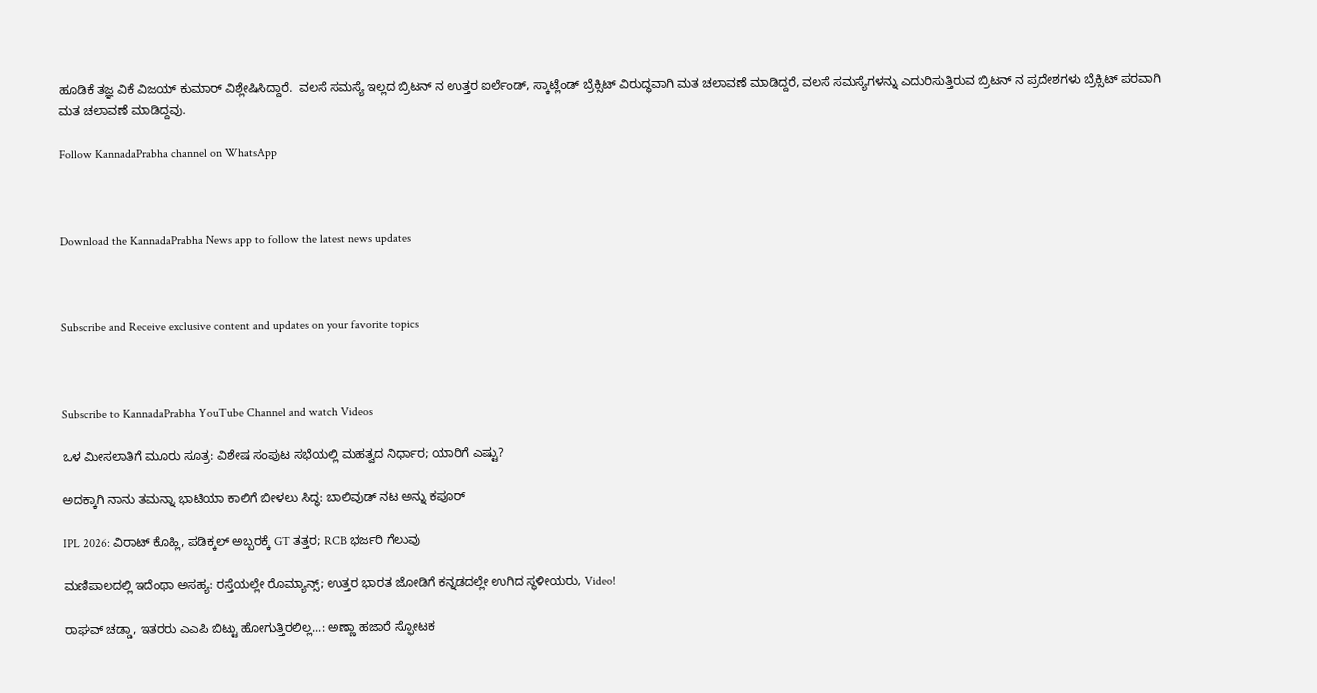ಹೂಡಿಕೆ ತಜ್ಞ ವಿಕೆ ವಿಜಯ್ ಕುಮಾರ್ ವಿಶ್ಲೇಷಿಸಿದ್ದಾರೆ.  ವಲಸೆ ಸಮಸ್ಯೆ ಇಲ್ಲದ ಬ್ರಿಟನ್ ನ ಉತ್ತರ ಐರ್ಲೆಂಡ್, ಸ್ಕಾಟ್ಲೆಂಡ್ ಬ್ರೆಕ್ಸಿಟ್ ವಿರುದ್ಧವಾಗಿ ಮತ ಚಲಾವಣೆ ಮಾಡಿದ್ದರೆ, ವಲಸೆ ಸಮಸ್ಯೆಗಳನ್ನು ಎದುರಿಸುತ್ತಿರುವ ಬ್ರಿಟನ್ ನ ಪ್ರದೇಶಗಳು ಬ್ರೆಕ್ಸಿಟ್ ಪರವಾಗಿ ಮತ ಚಲಾವಣೆ ಮಾಡಿದ್ದವು.

Follow KannadaPrabha channel on WhatsApp



Download the KannadaPrabha News app to follow the latest news updates



Subscribe and Receive exclusive content and updates on your favorite topics



Subscribe to KannadaPrabha YouTube Channel and watch Videos

ಒಳ ಮೀಸಲಾತಿಗೆ ಮೂರು ಸೂತ್ರ: ವಿಶೇಷ ಸಂಪುಟ ಸಭೆಯಲ್ಲಿ ಮಹತ್ವದ ನಿರ್ಧಾರ; ಯಾರಿಗೆ ಎಷ್ಟು?

ಅದಕ್ಕಾಗಿ ನಾನು ತಮನ್ನಾ ಭಾಟಿಯಾ ಕಾಲಿಗೆ ಬೀಳಲು ಸಿದ್ಧ: ಬಾಲಿವುಡ್ ನಟ ಅನ್ನು ಕಪೂರ್

IPL 2026: ವಿರಾಟ್ ಕೊಹ್ಲಿ, ಪಡಿಕ್ಕಲ್ ಅಬ್ಬರಕ್ಕೆ GT ತತ್ತರ; RCB ಭರ್ಜರಿ ಗೆಲುವು

ಮಣಿಪಾಲದಲ್ಲಿ ಇದೆಂಥಾ ಅಸಹ್ಯ: ರಸ್ತೆಯಲ್ಲೇ ರೊಮ್ಯಾನ್ಸ್; ಉತ್ತರ ಭಾರತ ಜೋಡಿಗೆ ಕನ್ನಡದಲ್ಲೇ ಉಗಿದ ಸ್ಥಳೀಯರು, Video!

ರಾಘವ್ ಚಡ್ಡಾ, ಇತರರು ಎಎಪಿ ಬಿಟ್ಟು ಹೋಗುತ್ತಿರಲಿಲ್ಲ...: ಅಣ್ಣಾ ಹಜಾರೆ ಸ್ಫೋಟಕ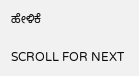ಹೇಳಿಕೆ

SCROLL FOR NEXT